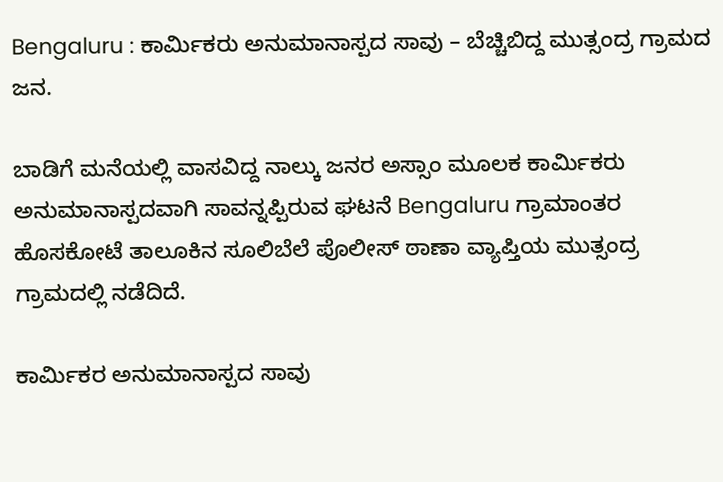Bengaluru : ಕಾರ್ಮಿಕರು ಅನುಮಾನಾಸ್ಪದ ಸಾವು – ಬೆಚ್ಚಿಬಿದ್ದ ಮುತ್ಸಂದ್ರ ಗ್ರಾಮದ ಜನ.

ಬಾಡಿಗೆ ಮನೆಯಲ್ಲಿ ವಾಸವಿದ್ದ ನಾಲ್ಕು ಜನರ ಅಸ್ಸಾಂ ಮೂಲಕ ಕಾರ್ಮಿಕರು ಅನುಮಾನಾಸ್ಪದವಾಗಿ ಸಾವನ್ನಪ್ಪಿರುವ ಘಟನೆ Bengaluru ಗ್ರಾಮಾಂತರ ಹೊಸಕೋಟೆ ತಾಲೂಕಿನ ಸೂಲಿಬೆಲೆ ಪೊಲೀಸ್ ಠಾಣಾ ವ್ಯಾಪ್ತಿಯ ಮುತ್ಸಂದ್ರ ಗ್ರಾಮದಲ್ಲಿ ನಡೆದಿದೆ.

ಕಾರ್ಮಿಕರ ಅನುಮಾನಾಸ್ಪದ ಸಾವು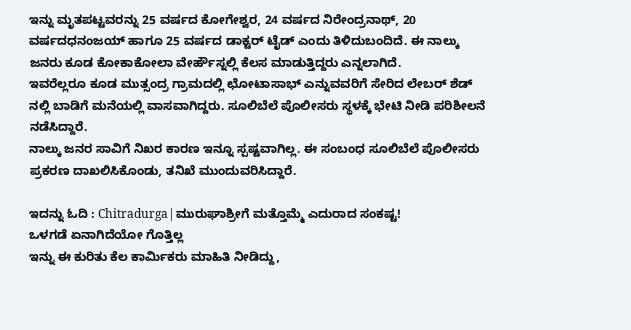ಇನ್ನು ಮೃತಪಟ್ಟವರನ್ನು 25 ವರ್ಷದ ಕೋಗೇಶ್ವರ, 24 ವರ್ಷದ ನಿರೇಂದ್ರನಾಥ್, 20 ವರ್ಷದಧನಂಜಯ್ ಹಾಗೂ 25 ವರ್ಷದ ಡಾಕ್ಟರ್ ಟೈಡ್ ಎಂದು ತಿಳಿದುಬಂದಿದೆ. ಈ ನಾಲ್ಕು ಜನರು ಕೂಡ ಕೋಕಾಕೋಲಾ ವೇರ್ಹೌಸ್ನಲ್ಲಿ ಕೆಲಸ ಮಾಡುತ್ತಿದ್ದರು ಎನ್ನಲಾಗಿದೆ.
ಇವರೆಲ್ಲರೂ ಕೂಡ ಮುತ್ಸಂದ್ರ ಗ್ರಾಮದಲ್ಲಿ ಛೋಟಾಸಾಭ್ ಎನ್ನುವವರಿಗೆ ಸೇರಿದ ಲೇಬರ್ ಶೆಡ್ ನಲ್ಲಿ ಬಾಡಿಗೆ ಮನೆಯಲ್ಲಿ ವಾಸವಾಗಿದ್ದರು. ಸೂಲಿಬೆಲೆ ಪೊಲೀಸರು ಸ್ಥಳಕ್ಕೆ ಭೇಟಿ ನೀಡಿ ಪರಿಶೀಲನೆ ನಡೆಸಿದ್ದಾರೆ.
ನಾಲ್ಕು ಜನರ ಸಾವಿಗೆ ನಿಖರ ಕಾರಣ ಇನ್ನೂ ಸ್ಪಷ್ಟವಾಗಿಲ್ಲ. ಈ ಸಂಬಂಧ ಸೂಲಿಬೆಲೆ ಪೊಲೀಸರು ಪ್ರಕರಣ ದಾಖಲಿಸಿಕೊಂಡು, ತನಿಖೆ ಮುಂದುವರಿಸಿದ್ದಾರೆ.

ಇದನ್ನು ಓದಿ : Chitradurga|ಮುರುಘಾಶ್ರೀಗೆ ಮತ್ತೊಮ್ಮೆ ಎದುರಾದ ಸಂಕಷ್ಟ!
ಒಳಗಡೆ ಏನಾಗಿದೆಯೋ ಗೊತ್ತಿಲ್ಲ
ಇನ್ನು ಈ ಕುರಿತು ಕೆಲ ಕಾರ್ಮಿಕರು ಮಾಹಿತಿ ನೀಡಿದ್ದು,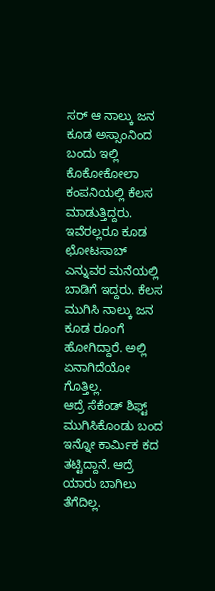ಸರ್ ಆ ನಾಲ್ಕು ಜನ ಕೂಡ ಅಸ್ಸಾಂನಿಂದ ಬಂದು ಇಲ್ಲಿ ಕೊಕೋಕೋಲಾ ಕಂಪನಿಯಲ್ಲಿ ಕೆಲಸ ಮಾಡುತ್ತಿದ್ದರು. ಇವೆರಲ್ಲರೂ ಕೂಡ ಛೋಟಸಾಬ್ ಎನ್ನುವರ ಮನೆಯಲ್ಲಿ ಬಾಡಿಗೆ ಇದ್ದರು. ಕೆಲಸ ಮುಗಿಸಿ ನಾಲ್ಕು ಜನ ಕೂಡ ರೂಂಗೆ ಹೋಗಿದ್ದಾರೆ. ಅಲ್ಲಿ ಏನಾಗಿದೆಯೋ ಗೊತ್ತಿಲ್ಲ.
ಆದ್ರೆ ಸೆಕೆಂಡ್ ಶಿಫ್ಟ್ ಮುಗಿಸಿಕೊಂಡು ಬಂದ ಇನ್ನೋ ಕಾರ್ಮಿಕ ಕದ ತಟ್ಟಿದ್ದಾನೆ. ಆದ್ರೆ ಯಾರು ಬಾಗಿಲು ತೆಗೆದಿಲ್ಲ.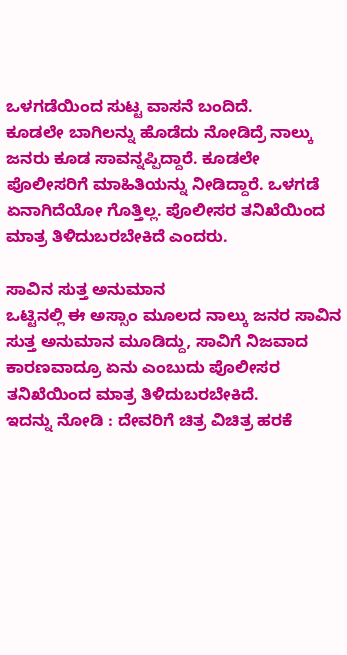ಒಳಗಡೆಯಿಂದ ಸುಟ್ಟ ವಾಸನೆ ಬಂದಿದೆ.
ಕೂಡಲೇ ಬಾಗಿಲನ್ನು ಹೊಡೆದು ನೋಡಿದ್ರೆ ನಾಲ್ಕು ಜನರು ಕೂಡ ಸಾವನ್ನಪ್ಪಿದ್ದಾರೆ. ಕೂಡಲೇ ಪೊಲೀಸರಿಗೆ ಮಾಹಿತಿಯನ್ನು ನೀಡಿದ್ದಾರೆ. ಒಳಗಡೆ ಏನಾಗಿದೆಯೋ ಗೊತ್ತಿಲ್ಲ. ಪೊಲೀಸರ ತನಿಖೆಯಿಂದ ಮಾತ್ರ ತಿಳಿದುಬರಬೇಕಿದೆ ಎಂದರು.

ಸಾವಿನ ಸುತ್ತ ಅನುಮಾನ
ಒಟ್ಟಿನಲ್ಲಿ ಈ ಅಸ್ಸಾಂ ಮೂಲದ ನಾಲ್ಕು ಜನರ ಸಾವಿನ ಸುತ್ತ ಅನುಮಾನ ಮೂಡಿದ್ದು, ಸಾವಿಗೆ ನಿಜವಾದ ಕಾರಣವಾದ್ರೂ ಏನು ಎಂಬುದು ಪೊಲೀಸರ ತನಿಖೆಯಿಂದ ಮಾತ್ರ ತಿಳಿದುಬರಬೇಕಿದೆ.
ಇದನ್ನು ನೋಡಿ : ದೇವರಿಗೆ ಚಿತ್ರ ವಿಚಿತ್ರ ಹರಕೆ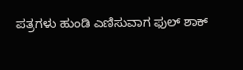ಪತ್ರಗಳು ಹುಂಡಿ ಎಣಿಸುವಾಗ ಫುಲ್ ಶಾಕ್